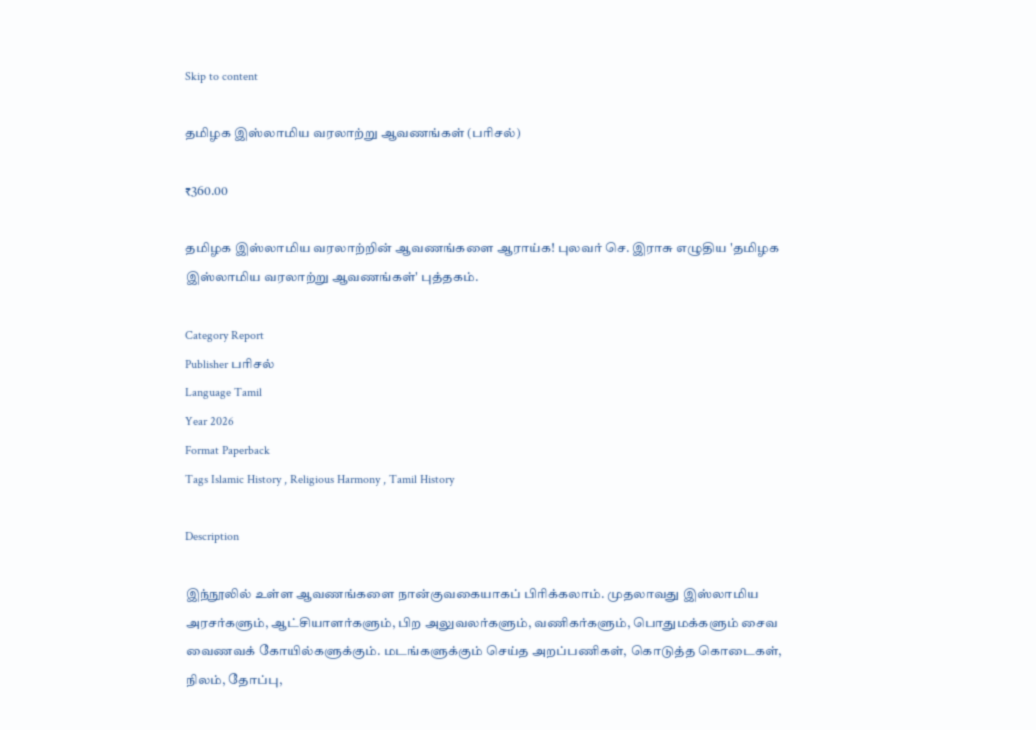Skip to content

தமிழக இஸ்லாமிய வரலாற்று ஆவணங்கள் (பரிசல்)

₹360.00

தமிழக இஸ்லாமிய வரலாற்றின் ஆவணங்களை ஆராய்க! புலவர் செ. இராசு எழுதிய 'தமிழக இஸ்லாமிய வரலாற்று ஆவணங்கள்' புத்தகம்.

Category Report
Publisher பரிசல்
Language Tamil
Year 2026
Format Paperback
Tags Islamic History , Religious Harmony , Tamil History

Description

இந்நூலில் உள்ள ஆவணங்களை நான்குவகையாகப் பிரிக்கலாம். முதலாவது இஸ்லாமிய அரசர்களும், ஆட்சியாளர்களும், பிற அலுவலர்களும், வணிகர்களும், பொதுமக்களும் சைவ வைணவக் கோயில்களுக்கும். மடங்களுக்கும் செய்த அறப்பணிகள், கொடுத்த கொடைகள், நிலம், தோப்பு,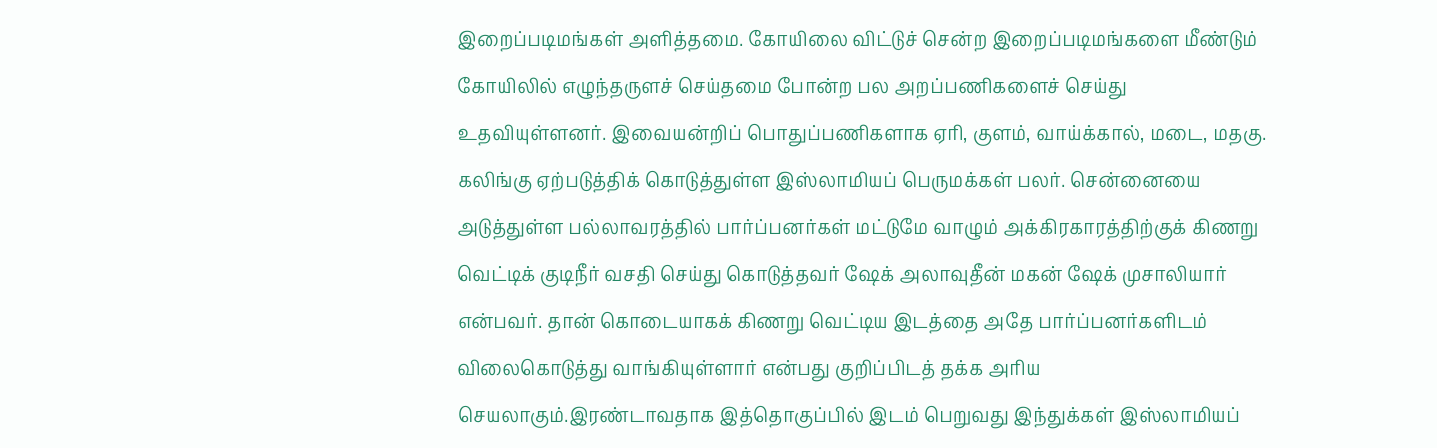இறைப்படிமங்கள் அளித்தமை. கோயிலை விட்டுச் சென்ற இறைப்படிமங்களை மீண்டும் கோயிலில் எழுந்தருளச் செய்தமை போன்ற பல அறப்பணிகளைச் செய்து உதவியுள்ளனர். இவையன்றிப் பொதுப்பணிகளாக ஏரி, குளம், வாய்க்கால், மடை, மதகு. கலிங்கு ஏற்படுத்திக் கொடுத்துள்ள இஸ்லாமியப் பெருமக்கள் பலர். சென்னையை அடுத்துள்ள பல்லாவரத்தில் பார்ப்பனர்கள் மட்டுமே வாழும் அக்கிரகாரத்திற்குக் கிணறு வெட்டிக் குடிநீர் வசதி செய்து கொடுத்தவர் ஷேக் அலாவுதீன் மகன் ஷேக் முசாலியார் என்பவர். தான் கொடையாகக் கிணறு வெட்டிய இடத்தை அதே பார்ப்பனர்களிடம் விலைகொடுத்து வாங்கியுள்ளார் என்பது குறிப்பிடத் தக்க அரிய செயலாகும்.இரண்டாவதாக இத்தொகுப்பில் இடம் பெறுவது இந்துக்கள் இஸ்லாமியப்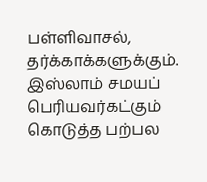பள்ளிவாசல், தர்க்காக்களுக்கும். இஸ்லாம் சமயப் பெரியவர்கட்கும் கொடுத்த பற்பல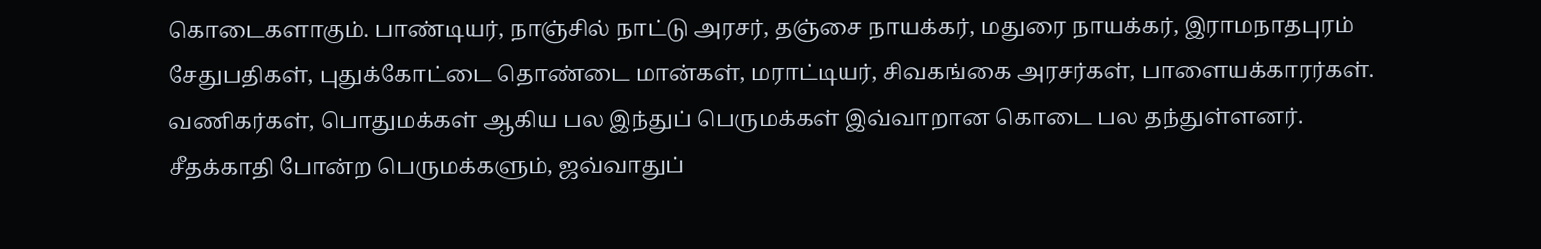கொடைகளாகும். பாண்டியர், நாஞ்சில் நாட்டு அரசர், தஞ்சை நாயக்கர், மதுரை நாயக்கர், இராமநாதபுரம் சேதுபதிகள், புதுக்கோட்டை தொண்டை மான்கள், மராட்டியர், சிவகங்கை அரசர்கள், பாளையக்காரர்கள். வணிகர்கள், பொதுமக்கள் ஆகிய பல இந்துப் பெருமக்கள் இவ்வாறான கொடை பல தந்துள்ளனர். சீதக்காதி போன்ற பெருமக்களும், ஜவ்வாதுப்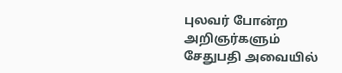புலவர் போன்ற அறிஞர்களும் சேதுபதி அவையில்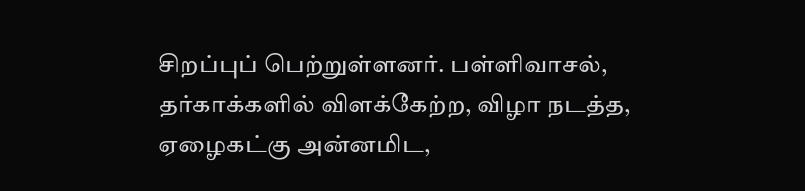சிறப்புப் பெற்றுள்ளனர். பள்ளிவாசல், தர்காக்களில் விளக்கேற்ற, விழா நடத்த, ஏழைகட்கு அன்னமிட,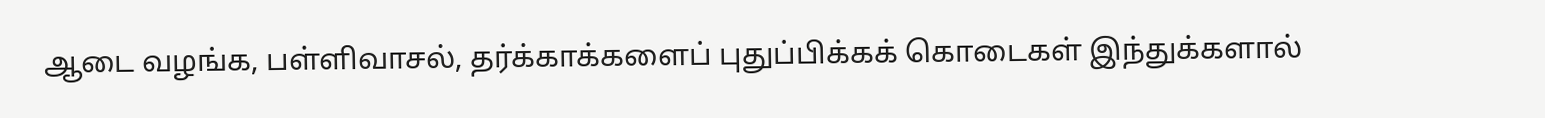ஆடை வழங்க, பள்ளிவாசல், தர்க்காக்களைப் புதுப்பிக்கக் கொடைகள் இந்துக்களால்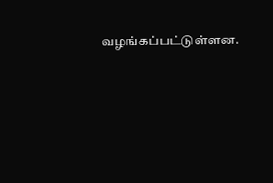வழங்கப்பட்டுள்ளன.